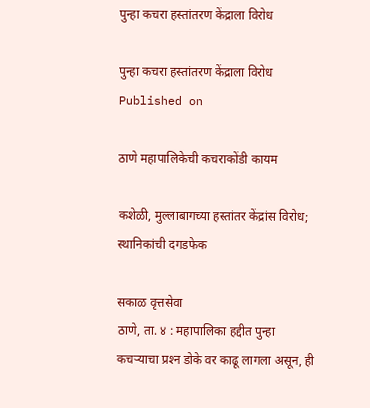पुन्हा कचरा हस्तांतरण केंद्राला विरोध

पुन्हा कचरा हस्तांतरण केंद्राला विरोध
Published on

ठाणे महापालिकेची कचराकोंडी कायम

कशेळी, मुल्लाबागच्या हस्तांतर केंद्रांस विरोध; स्थानिकांची दगडफेक

सकाळ वृत्तसेवा
ठाणे, ता. ४ : महापालिका हद्दीत पुन्हा कचऱ्याचा प्रश्‍न डोके वर काढू लागला असून, ही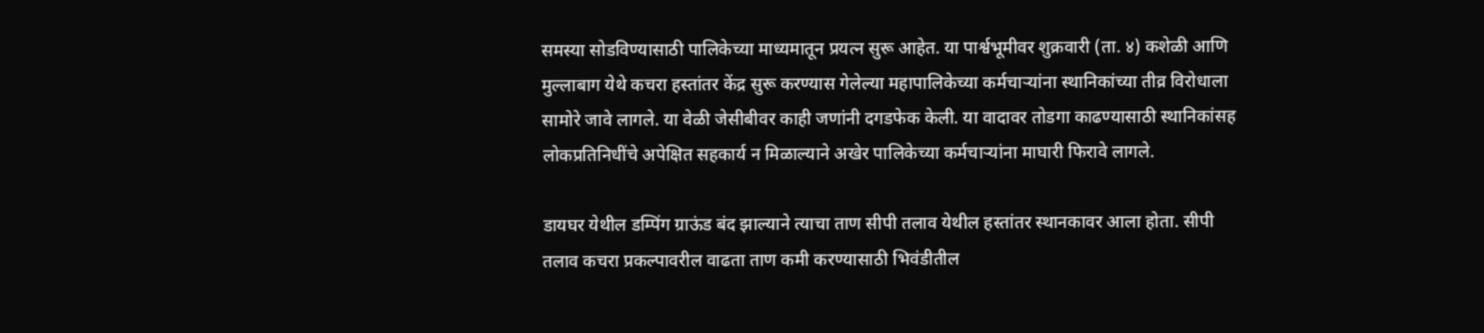समस्या सोडविण्यासाठी पालिकेच्या माध्यमातून प्रयत्न सुरू आहेत. या पार्श्वभूमीवर शुक्रवारी (ता. ४) कशेळी आणि मुल्लाबाग येथे कचरा हस्तांतर केंद्र सुरू करण्यास गेलेल्या महापालिकेच्या कर्मचाऱ्यांना स्थानिकांच्या तीव्र विरोधाला सामोरे जावे लागले. या वेळी जेसीबीवर काही जणांनी दगडफेक केली. या वादावर तोडगा काढण्यासाठी स्थानिकांसह लोकप्रतिनिधींचे अपेक्षित सहकार्य न मिळाल्याने अखेर पालिकेच्या कर्मचाऱ्यांना माघारी फिरावे लागले.

डायघर येथील डम्पिंग ग्राऊंड बंद झाल्याने त्याचा ताण सीपी तलाव येथील हस्तांतर स्थानकावर आला होता. सीपी तलाव कचरा प्रकल्पावरील वाढता ताण कमी करण्यासाठी भिवंडीतील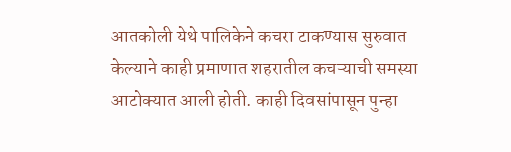आतकोली येथे पालिकेने कचरा टाकण्यास सुरुवात केल्याने काही प्रमाणात शहरातील कचऱ्याची समस्या आटोक्यात आली होती. काही दिवसांपासून पुन्हा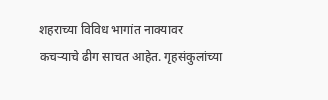शहराच्या विविध भागांत नाक्यावर कचऱ्याचे ढीग साचत आहेत. गृहसंकुलांच्या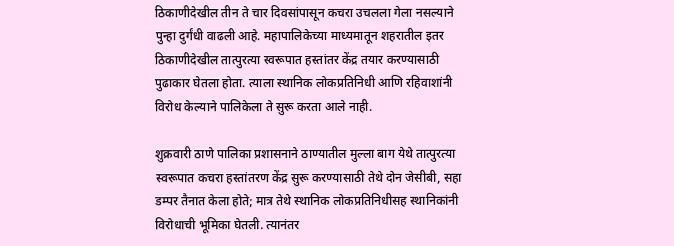ठिकाणीदेखील तीन ते चार दिवसांपासून कचरा उचलला गेला नसल्याने पुन्हा दुर्गंधी वाढली आहे. महापालिकेच्या माध्यमातून शहरातील इतर ठिकाणीदेखील तात्पुरत्या स्वरूपात हस्तांतर केंद्र तयार करण्यासाठी पुढाकार घेतला होता. त्याला स्थानिक लोकप्रतिनिधी आणि रहिवाशांनी विरोध केल्याने पालिकेला ते सुरू करता आले नाही.

शुक्रवारी ठाणे पालिका प्रशासनाने ठाण्यातील मुल्ला बाग येथे तात्पुरत्या स्वरूपात कचरा हस्तांतरण केंद्र सुरू करण्यासाठी तेथे दोन जेसीबी, सहा डम्पर तैनात केला होते; मात्र तेथे स्थानिक लोकप्रतिनिधीसह स्थानिकांनी विरोधाची भूमिका घेतली. त्यानंतर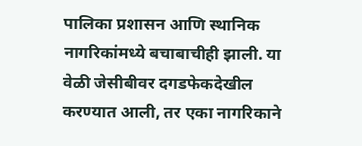पालिका प्रशासन आणि स्थानिक नागरिकांमध्ये बचाबाचीही झाली. या वेळी जेसीबीवर दगडफेकदेखील करण्यात आली, तर एका नागरिकाने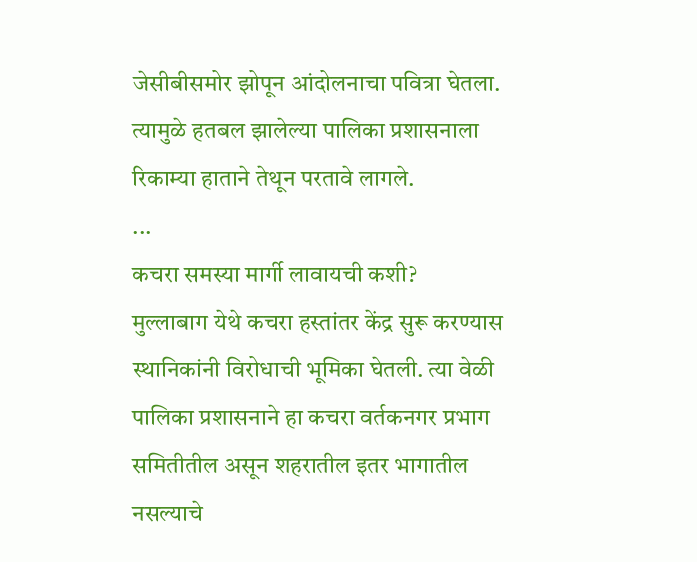जेसीबीसमोर झोपून आंदोलनाचा पवित्रा घेतला. त्यामुळे हतबल झालेल्या पालिका प्रशासनाला रिकाम्या हाताने तेथून परतावे लागले.
...
कचरा समस्या मार्गी लावायची कशी?
मुल्लाबाग येथे कचरा हस्तांतर केंद्र सुरू करण्यास स्थानिकांनी विरोधाची भूमिका घेतली. त्या वेळी पालिका प्रशासनाने हा कचरा वर्तकनगर प्रभाग समितीतील असून शहरातील इतर भागातील नसल्याचे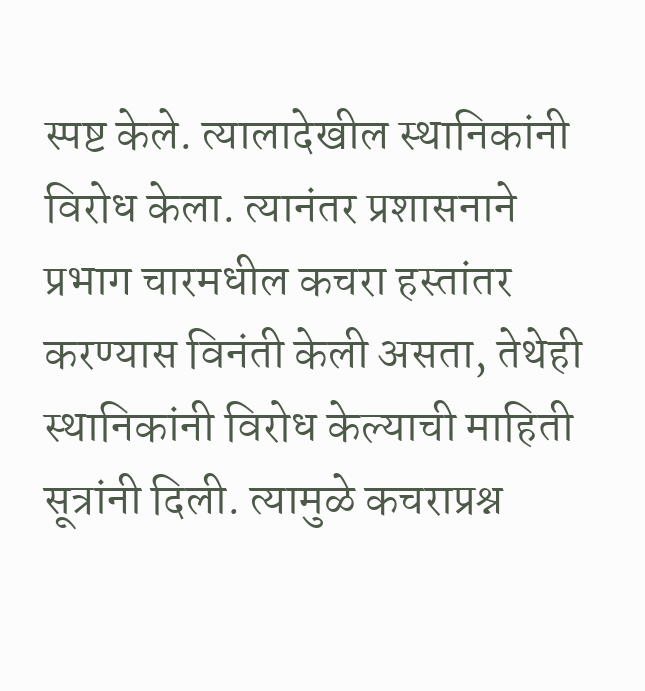स्पष्ट केले. त्यालादेखील स्थानिकांनी विरोध केला. त्यानंतर प्रशासनाने प्रभाग चारमधील कचरा हस्तांतर करण्यास विनंती केली असता, तेथेही स्थानिकांनी विरोध केल्याची माहिती सूत्रांनी दिली. त्यामुळे कचराप्रश्न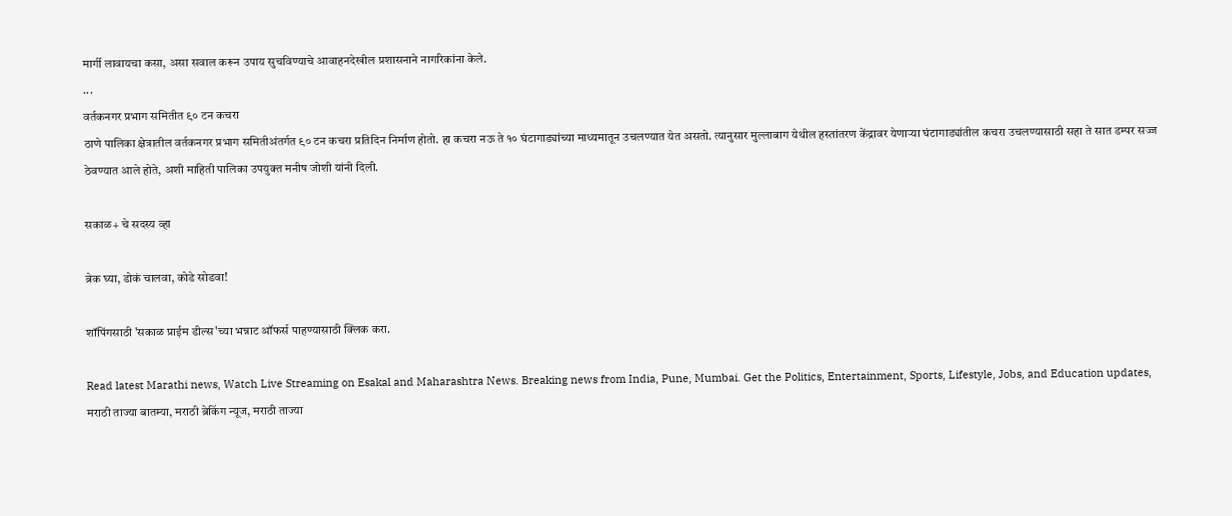मार्गी लावायचा कसा, असा सवाल करून उपाय सुचविण्याचे आवाहनदेखील प्रशासनाने नागरिकांना केले.
...
वर्तकनगर प्रभाग समितीत ९० टन कचरा
ठाणे पालिका क्षेत्रातील वर्तकनगर प्रभाग समितीअंतर्गत ९० टन कचरा प्रतिदिन निर्माण होतो. हा कचरा नऊ ते १० घंटागाड्यांच्या माध्यमातून उचलण्यात येत असतो. त्यानुसार मुल्लाबाग येथील हस्तांतरण केंद्रावर येणाऱ्या घंटागाड्यांतील कचरा उचलण्यासाठी सहा ते सात डम्पर सज्ज ठेवण्यात आले होते, अशी माहिती पालिका उपयुक्त मनीष जोशी यांनी दिली.

सकाळ+ चे सदस्य व्हा

ब्रेक घ्या, डोकं चालवा, कोडे सोडवा!

शॉपिंगसाठी 'सकाळ प्राईम डील्स'च्या भन्नाट ऑफर्स पाहण्यासाठी क्लिक करा.

Read latest Marathi news, Watch Live Streaming on Esakal and Maharashtra News. Breaking news from India, Pune, Mumbai. Get the Politics, Entertainment, Sports, Lifestyle, Jobs, and Education updates, मराठी ताज्या बातम्या, मराठी ब्रेकिंग न्यूज, मराठी ताज्या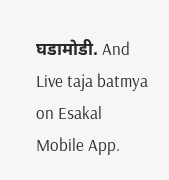घडामोडी. And Live taja batmya on Esakal Mobile App.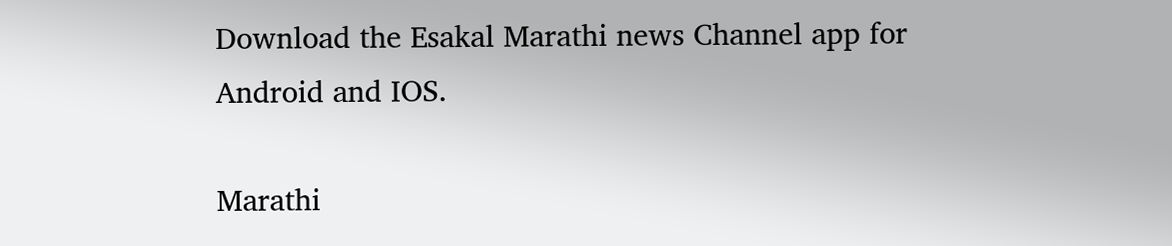Download the Esakal Marathi news Channel app for Android and IOS.

Marathi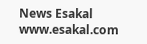News Esakal
www.esakal.com